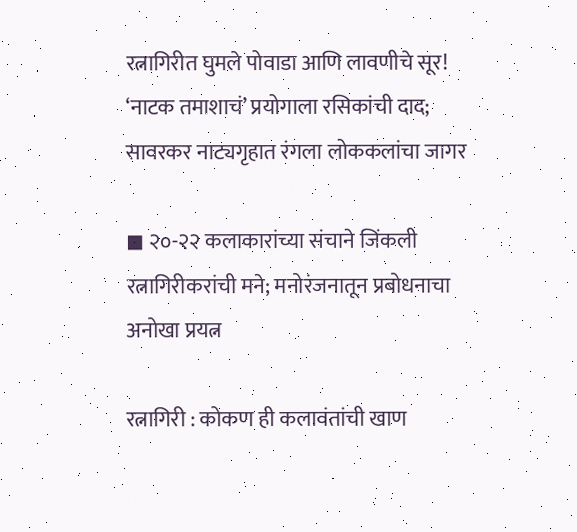रत्नागिरीत घुमले पोवाडा आणि लावणीचे सूर! ‘नाटक तमाशाचं’ प्रयोगाला रसिकांची दाद; सावरकर नाट्यगृहात रंगला लोककलांचा जागर

◼ २०-२२ कलाकारांच्या संचाने जिंकली रत्नागिरीकरांची मने; मनोरंजनातून प्रबोधनाचा अनोखा प्रयत्न

रत्नागिरी : कोकण ही कलावंतांची खाण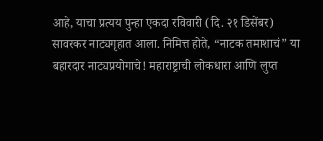आहे, याचा प्रत्यय पुन्हा एकदा रविवारी (दि. २१ डिसेंबर) सावरकर नाट्यगृहात आला. निमित्त होते, “नाटक तमाशाचं” या बहारदार नाट्यप्रयोगाचे! महाराष्ट्राची लोकधारा आणि लुप्त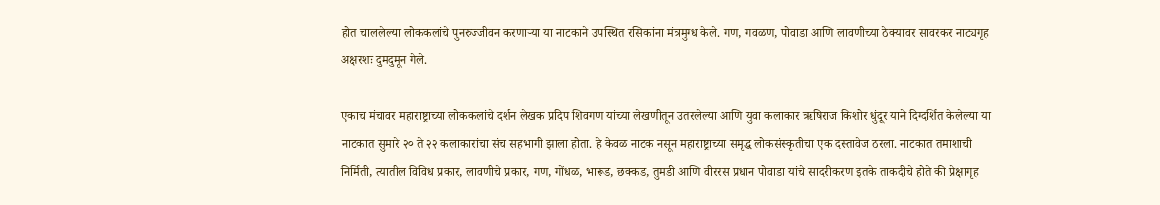होत चाललेल्या लोककलांचे पुनरुज्जीवन करणाऱ्या या नाटकाने उपस्थित रसिकांना मंत्रमुग्ध केले. गण, गवळण, पोवाडा आणि लावणीच्या ठेक्यावर सावरकर नाट्यगृह अक्षरशः दुमदुमून गेले.

एकाच मंचावर महाराष्ट्राच्या लोककलांचे दर्शन लेखक प्रदिप शिवगण यांच्या लेखणीतून उतरलेल्या आणि युवा कलाकार ऋषिराज किशोर धुंदूर याने दिग्दर्शित केलेल्या या नाटकात सुमारे २० ते २२ कलाकारांचा संच सहभागी झाला होता. हे केवळ नाटक नसून महाराष्ट्राच्या समृद्ध लोकसंस्कृतीचा एक दस्तावेज ठरला. नाटकात तमाशाची निर्मिती, त्यातील विविध प्रकार, लावणीचे प्रकार, गण, गोंधळ, भारूड, छक्कड, तुमडी आणि वीररस प्रधान पोवाडा यांचे सादरीकरण इतके ताकदीचे होते की प्रेक्षागृह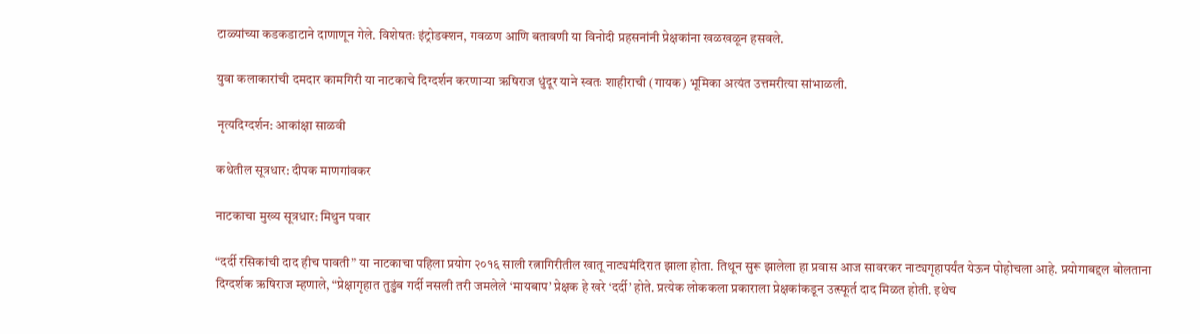टाळ्यांच्या कडकडाटाने दाणाणून गेले. विशेषतः इंट्रोडक्शन, गवळण आणि बतावणी या विनोदी प्रहसनांनी प्रेक्षकांना खळखळून हसवले.

युवा कलाकारांची दमदार कामगिरी या नाटकाचे दिग्दर्शन करणाऱ्या ऋषिराज धुंदूर याने स्वतः शाहीराची (गायक) भूमिका अत्यंत उत्तमरीत्या सांभाळली.

नृत्यदिग्दर्शन: आकांक्षा साळवी

कथेतील सूत्रधार: दीपक माणगांवकर

नाटकाचा मुख्य सूत्रधार: मिथुन पवार

“दर्दी रसिकांची दाद हीच पावती” या नाटकाचा पहिला प्रयोग २०१६ साली रत्नागिरीतील खातू नाट्यमंदिरात झाला होता. तिथून सुरू झालेला हा प्रवास आज सावरकर नाट्यगृहापर्यंत येऊन पोहोचला आहे. प्रयोगाबद्दल बोलताना दिग्दर्शक ऋषिराज म्हणाले, “प्रेक्षागृहात तुडुंब गर्दी नसली तरी जमलेले ‘मायबाप’ प्रेक्षक हे खरे ‘दर्दी’ होते. प्रत्येक लोककला प्रकाराला प्रेक्षकांकडून उत्स्फूर्त दाद मिळत होती. इथेच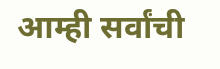आम्ही सर्वांची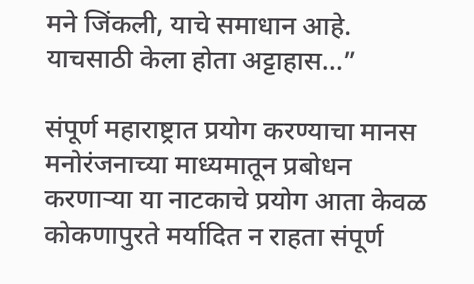मने जिंकली, याचे समाधान आहे. याचसाठी केला होता अट्टाहास…”

संपूर्ण महाराष्ट्रात प्रयोग करण्याचा मानस मनोरंजनाच्या माध्यमातून प्रबोधन करणाऱ्या या नाटकाचे प्रयोग आता केवळ कोकणापुरते मर्यादित न राहता संपूर्ण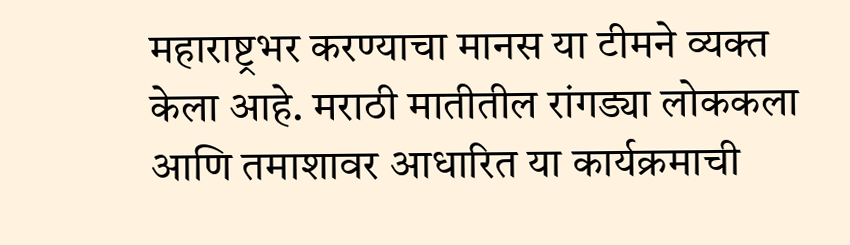महाराष्ट्रभर करण्याचा मानस या टीमने व्यक्त केला आहे. मराठी मातीतील रांगड्या लोककला आणि तमाशावर आधारित या कार्यक्रमाची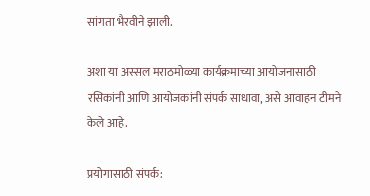सांगता भैरवीने झाली.

अशा या अस्सल मराठमोळ्या कार्यक्रमाच्या आयोजनासाठी रसिकांनी आणि आयोजकांनी संपर्क साधावा, असे आवाहन टीमने केले आहे.

प्रयोगासाठी संपर्क: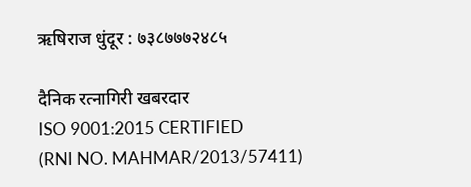ऋषिराज धुंदूर : ७३८७७७२४८५

दैनिक रत्नागिरी खबरदार
ISO 9001:2015 CERTIFIED
(RNI NO. MAHMAR/2013/57411)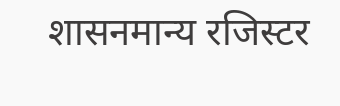शासनमान्य रजिस्टर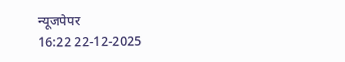न्यूजपेपर
16:22 22-12-2025